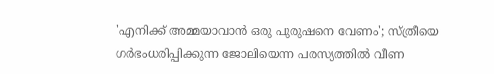'എനിക്ക് അമ്മയാവാൻ ഒരു പുരുഷനെ വേണം'; സ്ത്രീയെ ഗർഭംധരിപ്പിക്കുന്ന ജോലിയെന്ന പരസ്യത്തിൽ വീണ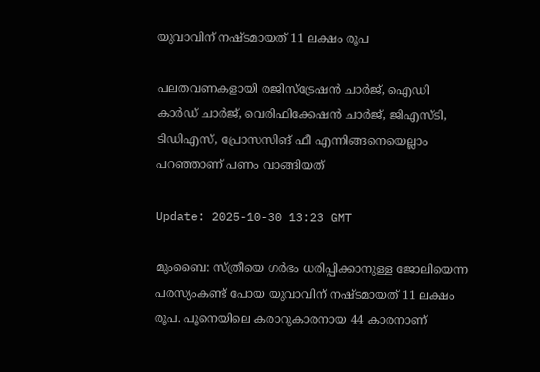യുവാവിന് നഷ്ടമായത് 11 ലക്ഷം രൂപ

പലതവണകളായി രജിസ്ട്രേഷൻ ചാർജ്, ഐഡി കാർഡ് ചാർജ്, വെരിഫിക്കേഷൻ ചാർജ്, ജിഎസ്ടി, ടിഡിഎസ്, പ്രോസസിങ് ഫീ എന്നിങ്ങനെയെല്ലാം പറഞ്ഞാണ് പണം വാങ്ങിയത്

Update: 2025-10-30 13:23 GMT

മുംബൈ: സ്ത്രീയെ ഗർഭം ധരിപ്പിക്കാനുള്ള ജോലിയെന്ന പരസ്യംകണ്ട് പോയ യുവാവിന് നഷ്ടമായത് 11 ലക്ഷം രൂപ. പൂനെയിലെ കരാറുകാരനായ 44 കാരനാണ്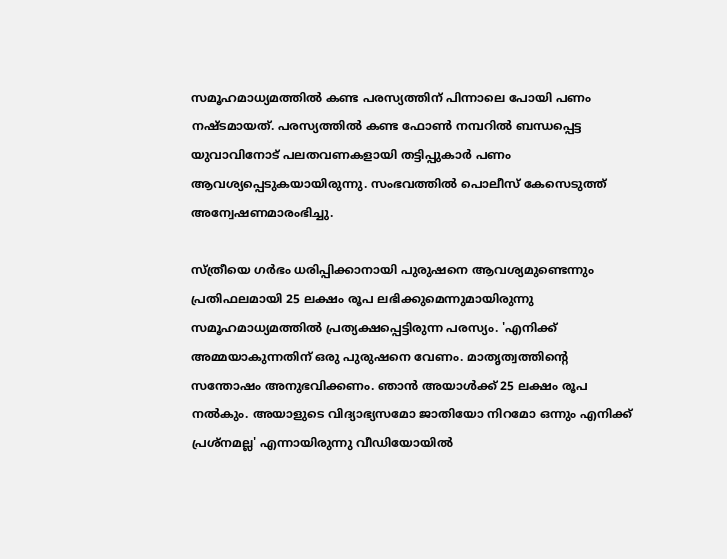സമൂഹമാധ്യമത്തിൽ കണ്ട പരസ്യത്തിന് പിന്നാലെ പോയി പണം നഷ്ടമായത്. പരസ്യത്തിൽ കണ്ട ഫോൺ നമ്പറിൽ ബന്ധപ്പെട്ട യുവാവിനോട് പലതവണകളായി തട്ടിപ്പുകാർ പണം ആവശ്യപ്പെടുകയായിരുന്നു. സംഭവത്തിൽ പൊലീസ് കേസെടുത്ത് അന്വേഷണമാരംഭിച്ചു.

സ്ത്രീയെ ഗർഭം ധരിപ്പിക്കാനായി പുരുഷനെ ആവശ്യമുണ്ടെന്നും പ്രതിഫലമായി 25 ലക്ഷം രൂപ ലഭിക്കുമെന്നുമായിരുന്നു സമൂഹമാധ്യമത്തിൽ പ്രത്യക്ഷപ്പെട്ടിരുന്ന പരസ്യം. 'എനിക്ക് അമ്മയാകുന്നതിന് ഒരു പുരുഷനെ വേണം. മാതൃത്വത്തിന്റെ സന്തോഷം അനുഭവിക്കണം. ഞാൻ അയാൾക്ക് 25 ലക്ഷം രൂപ നൽകും. അയാളുടെ വിദ്യാഭ്യസമോ ജാതിയോ നിറമോ ഒന്നും എനിക്ക് പ്രശ്നമല്ല' എന്നായിരുന്നു വീഡിയോയിൽ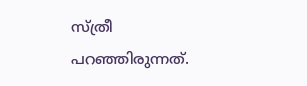സ്ത്രീ പറഞ്ഞിരുന്നത്.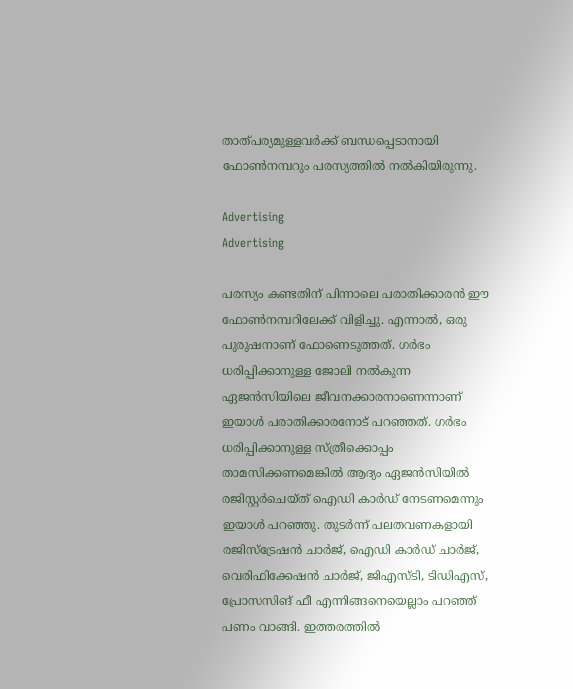താത്പര്യമുള്ളവർക്ക് ബന്ധപ്പെടാനായി ഫോൺനമ്പറും പരസ്യത്തിൽ നൽകിയിരുന്നു.

Advertising
Advertising

പരസ്യം കണ്ടതിന് പിന്നാലെ പരാതിക്കാരൻ ഈ ഫോൺനമ്പറിലേക്ക് വിളിച്ചു. എന്നാൽ, ഒരു പുരുഷനാണ് ഫോണെടുത്തത്. ഗർഭം ധരിപ്പിക്കാനുള്ള ജോലി നൽകുന്ന ഏജൻസിയിലെ ജീവനക്കാരനാണെന്നാണ് ഇയാൾ പരാതിക്കാരനോട് പറഞ്ഞത്. ഗർഭം ധരിപ്പിക്കാനുള്ള സ്ത്രീക്കൊപ്പം താമസിക്കണമെങ്കിൽ ആദ്യം ഏജൻസിയിൽ രജിസ്റ്റർചെയ്ത് ഐഡി കാർഡ് നേടണമെന്നും ഇയാൾ പറഞ്ഞു. തുടർന്ന് പലതവണകളായി രജിസ്ട്രേഷൻ ചാർജ്, ഐഡി കാർഡ് ചാർജ്, വെരിഫിക്കേഷൻ ചാർജ്, ജിഎസ്ടി, ടിഡിഎസ്, പ്രോസസിങ് ഫീ എന്നിങ്ങനെയെല്ലാം പറഞ്ഞ് പണം വാങ്ങി. ഇത്തരത്തിൽ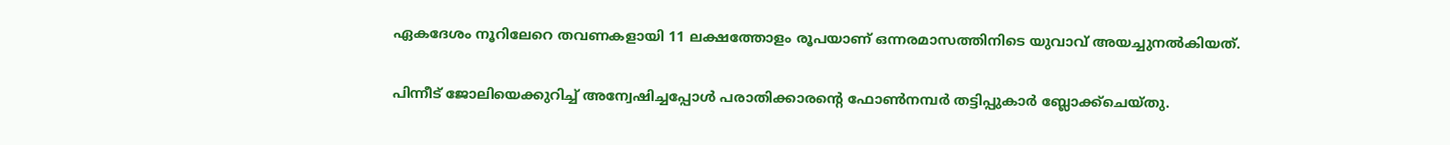ഏകദേശം നൂറിലേറെ തവണകളായി 11 ലക്ഷത്തോളം രൂപയാണ് ഒന്നരമാസത്തിനിടെ യുവാവ് അയച്ചുനൽകിയത്.

പിന്നീട് ജോലിയെക്കുറിച്ച് അന്വേഷിച്ചപ്പോൾ പരാതിക്കാരന്റെ ഫോൺനമ്പർ തട്ടിപ്പുകാർ ബ്ലോക്ക്ചെയ്തു.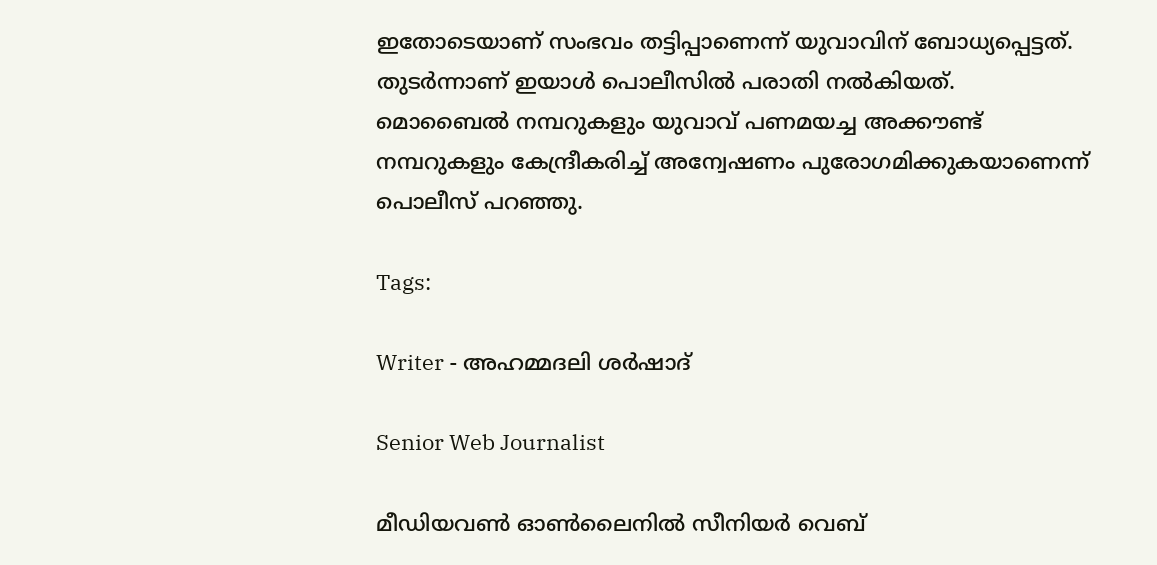ഇതോടെയാണ് സംഭവം തട്ടിപ്പാണെന്ന് യുവാവിന് ബോധ്യപ്പെട്ടത്. തുടർന്നാണ് ഇയാൾ പൊലീസിൽ പരാതി നൽകിയത്. മൊബൈൽ നമ്പറുകളും യുവാവ് പണമയച്ച അക്കൗണ്ട് നമ്പറുകളും കേന്ദ്രീകരിച്ച് അന്വേഷണം പുരോഗമിക്കുകയാണെന്ന് പൊലീസ് പറഞ്ഞു.

Tags:

Writer - അഹമ്മദലി ശര്‍ഷാദ്

Senior Web Journalist

മീഡിയവൺ ഓൺലൈനിൽ സീനിയർ വെബ്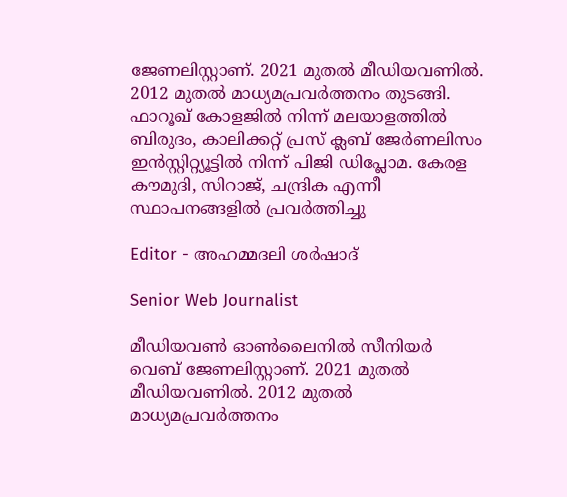ജേണലിസ്റ്റാണ്. 2021 മുതൽ മീഡിയവണിൽ. 2012 മുതൽ മാധ്യമപ്രവർത്തനം തുടങ്ങി. ഫാറൂഖ് കോളജിൽ നിന്ന് മലയാളത്തിൽ ബിരുദം, കാലിക്കറ്റ് പ്രസ് ക്ലബ് ജേർണലിസം ഇൻസ്റ്റിറ്റ്യൂട്ടിൽ നിന്ന് പിജി ഡിപ്ലോമ. കേരള കൗമുദി, സിറാജ്, ചന്ദ്രിക എന്നീ സ്ഥാപനങ്ങളിൽ പ്രവർത്തിച്ചു

Editor - അഹമ്മദലി ശര്‍ഷാദ്

Senior Web Journalist

മീഡിയവൺ ഓൺലൈനിൽ സീനിയർ വെബ് ജേണലിസ്റ്റാണ്. 2021 മുതൽ മീഡിയവണിൽ. 2012 മുതൽ മാധ്യമപ്രവർത്തനം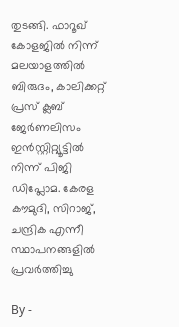തുടങ്ങി. ഫാറൂഖ് കോളജിൽ നിന്ന് മലയാളത്തിൽ ബിരുദം, കാലിക്കറ്റ് പ്രസ് ക്ലബ് ജേർണലിസം ഇൻസ്റ്റിറ്റ്യൂട്ടിൽ നിന്ന് പിജി ഡിപ്ലോമ. കേരള കൗമുദി, സിറാജ്, ചന്ദ്രിക എന്നീ സ്ഥാപനങ്ങളിൽ പ്രവർത്തിച്ചു

By -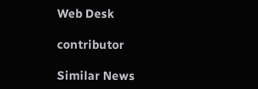Web Desk

contributor

Similar News